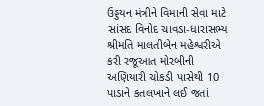ઉડ્ડયન મંત્રીને વિમાની સેવા માટે સાંસદ વિનોદ ચાવડા-ધારાસભ્ય શ્રીમતિ માલતીબેન મહેશ્વરીએ કરી રજૂઆત મોરબીની અણિયારી ચોકડી પાસેથી 10 પાડાને કતલખાને લઈ જતાં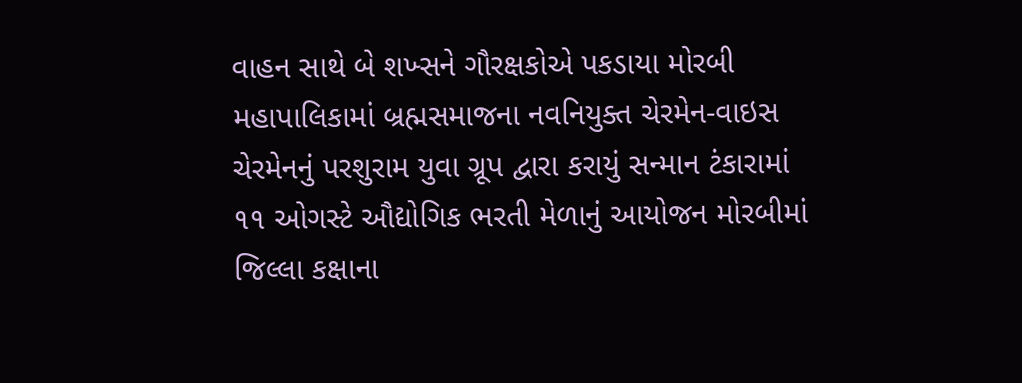વાહન સાથે બે શખ્સને ગૌરક્ષકોએ પકડાયા મોરબી મહાપાલિકામાં બ્રહ્મસમાજના નવનિયુક્ત ચેરમેન-વાઇસ ચેરમેનનું પરશુરામ યુવા ગ્રૂપ દ્વારા કરાયું સન્માન ટંકારામાં ૧૧ ઓગસ્ટે ઔદ્યોગિક ભરતી મેળાનું આયોજન મોરબીમાં જિલ્લા કક્ષાના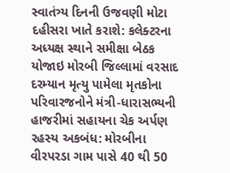સ્વાતંત્ર્ય દિનની ઉજવણી મોટા દહીસરા ખાતે કરાશે: કલેક્ટરના અધ્યક્ષ સ્થાને સમીક્ષા બેઠક યોજાઇ મોરબી જિલ્લામાં વરસાદ દરમ્યાન મૃત્યુ પામેલા મૃતકોના પરિવારજનોને મંત્રી-ધારાસભ્યની હાજરીમાં સહાયના ચેક અર્પણ રહસ્ય અકબંધ: મોરબીના વીરપરડા ગામ પાસે 40 થી 50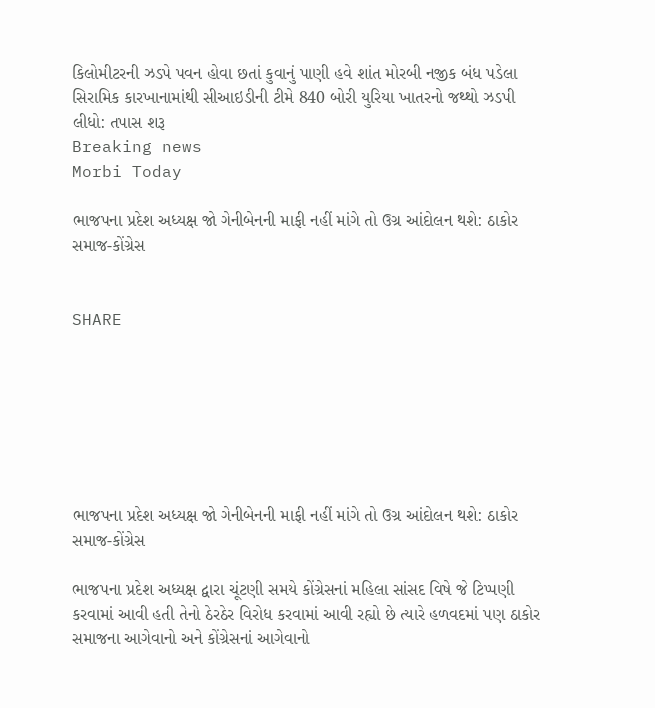કિલોમીટરની ઝડપે પવન હોવા છતાં કુવાનું પાણી હવે શાંત મોરબી નજીક બંધ પડેલા સિરામિક કારખાનામાંથી સીઆઇડીની ટીમે 840 બોરી યુરિયા ખાતરનો જથ્થો ઝડપી લીધો: તપાસ શરૂ
Breaking news
Morbi Today

ભાજપના પ્રદેશ અધ્યક્ષ જો ગેનીબેનની માફી નહીં માંગે તો ઉગ્ર આંદોલન થશે: ઠાકોર સમાજ-કોંગ્રેસ


SHARE







ભાજપના પ્રદેશ અધ્યક્ષ જો ગેનીબેનની માફી નહીં માંગે તો ઉગ્ર આંદોલન થશે: ઠાકોર સમાજ-કોંગ્રેસ

ભાજપના પ્રદેશ અધ્યક્ષ દ્વારા ચૂંટણી સમયે કોંગ્રેસનાં મહિલા સાંસદ વિષે જે ટિપ્પણી કરવામાં આવી હતી તેનો ઠેરઠેર વિરોધ કરવામાં આવી રહ્યો છે ત્યારે હળવદમાં પણ ઠાકોર સમાજના આગેવાનો અને કોંગ્રેસનાં આગેવાનો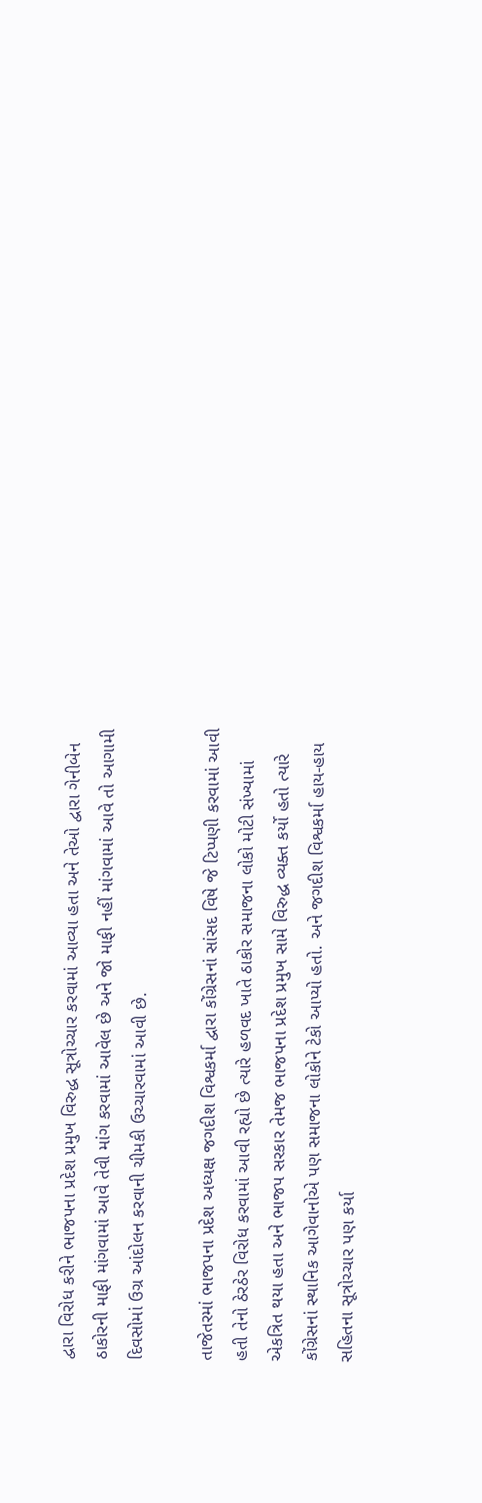દ્વારા વિરોધ કરીને ભાજપના પ્રદેશ પ્રમુખ વિરુદ્ધ સૂત્રોચ્ચાર કરવામાં આવ્યા હતા અને તેઓ દ્વારા ગેનીબેન ઠાકોરની માફી માંગવામાં આવે તેવી માંગ કરવામાં આવેલ છે અને જો માફી નહીં માંગવામાં આવે તો આગામી દિવસોમાં ઉગ્ર આંદોલન કરવાની ચીમકી ઉચ્ચારવામાં આવી છે.

તાજેતરમાં ભાજપના પ્રદેશ અધ્યક્ષ જગદીશ વિશ્વકર્મા દ્વારા કોંગ્રેસનાં સાંસદ વિષે જે ટિપ્પણી કરવામાં આવી હતી તેનો ઠેરઠેર વિરોધ કરવામાં આવી રહ્યો છે ત્યારે હળવદ ખાતે ઠાકોર સમાજના લોકો મોટી સંખ્યામાં એકત્રિત થયા હતા અને ભાજપ સરકાર તેમજ ભાજપના પ્રદેશ પ્રમુખ સામે વિરુદ્ધ વ્યક્ત કર્યો હતો ત્યારે કોંગ્રેસનાં સ્થાનિક આગેવાનોએ પણ સમાજના લોકોને ટેકો આપ્યો હતો. અને જગદીશ વિશ્વકર્મા હાય-હાય સહિતના સૂત્રોચ્ચાર પણ કર્યા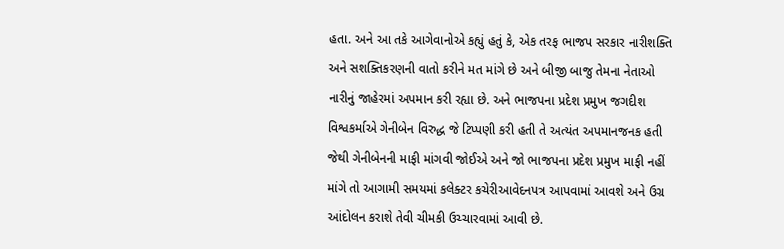હતા. અને આ તકે આગેવાનોએ કહ્યું હતું કે, એક તરફ ભાજપ સરકાર નારીશક્તિ અને સશક્તિકરણની વાતો કરીને મત માંગે છે અને બીજી બાજુ તેમના નેતાઓ નારીનું જાહેરમાં અપમાન કરી રહ્યા છે. અને ભાજપના પ્રદેશ પ્રમુખ જગદીશ વિશ્વકર્માએ ગેનીબેન વિરુદ્ધ જે ટિપ્પણી કરી હતી તે અત્યંત અપમાનજનક હતી જેથી ગેનીબેનની માફી માંગવી જોઈએ અને જો ભાજપના પ્રદેશ પ્રમુખ માફી નહીં માંગે તો આગામી સમયમાં કલેક્ટર કચેરીઆવેદનપત્ર આપવામાં આવશે અને ઉગ્ર આંદોલન કરાશે તેવી ચીમકી ઉચ્ચારવામાં આવી છે.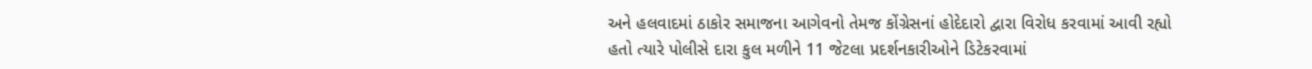અને હલવાદમાં ઠાકોર સમાજના આગેવનો તેમજ કોંગ્રેસનાં હોદેદારો દ્વારા વિરોધ કરવામાં આવી રહ્યો હતો ત્યારે પોલીસે દારા કુલ મળીને 11 જેટલા પ્રદર્શનકારીઓને ડિટેકરવામાં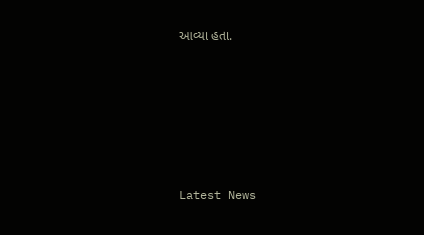આવ્યા હતા.






Latest News